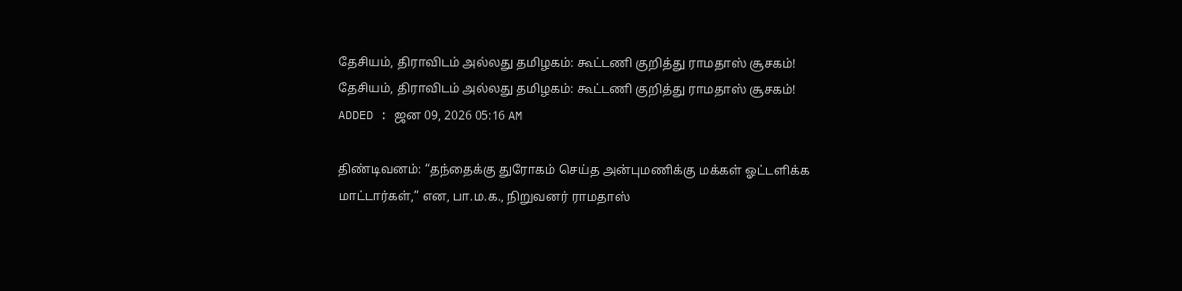தேசியம், திராவிடம் அல்லது தமிழகம்: கூட்டணி குறித்து ராமதாஸ் சூசகம்!
தேசியம், திராவிடம் அல்லது தமிழகம்: கூட்டணி குறித்து ராமதாஸ் சூசகம்!
ADDED : ஜன 09, 2026 05:16 AM

திண்டிவனம்: “தந்தைக்கு துரோகம் செய்த அன்புமணிக்கு மக்கள் ஓட்டளிக்க மாட்டார்கள்,” என, பா.ம.க., நிறுவனர் ராமதாஸ்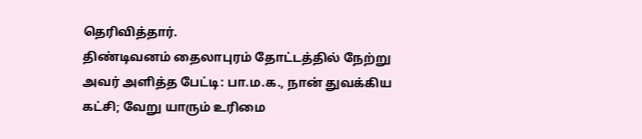தெரிவித்தார்.
திண்டிவனம் தைலாபுரம் தோட்டத்தில் நேற்று அவர் அளித்த பேட்டி: பா.ம.க., நான் துவக்கிய கட்சி; வேறு யாரும் உரிமை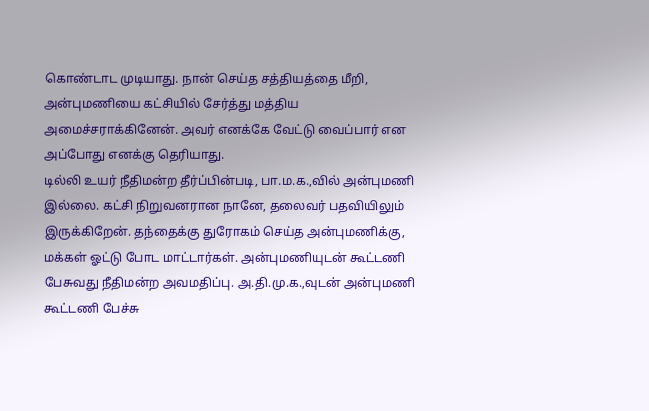கொண்டாட முடியாது. நான் செய்த சத்தியத்தை மீறி, அன்புமணியை கட்சியில் சேர்த்து மத்திய அமைச்சராக்கினேன். அவர் எனக்கே வேட்டு வைப்பார் என அப்போது எனக்கு தெரியாது.
டில்லி உயர் நீதிமன்ற தீர்ப்பின்படி, பா.ம.க.,வில் அன்புமணி இல்லை. கட்சி நிறுவனரான நானே, தலைவர் பதவியிலும் இருக்கிறேன். தந்தைக்கு துரோகம் செய்த அன்புமணிக்கு, மக்கள் ஓட்டு போட மாட்டார்கள். அன்புமணியுடன் கூட்டணி பேசுவது நீதிமன்ற அவமதிப்பு. அ.தி.மு.க.,வுடன் அன்புமணி கூட்டணி பேச்சு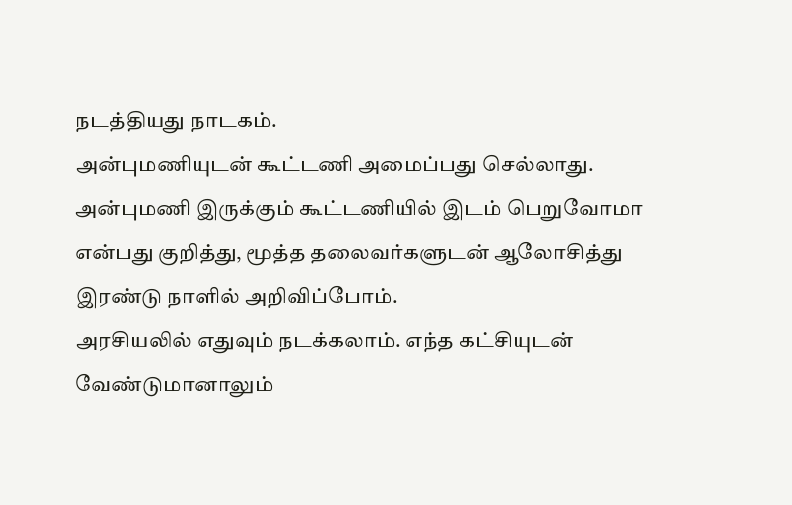நடத்தியது நாடகம்.
அன்புமணியுடன் கூட்டணி அமைப்பது செல்லாது. அன்புமணி இருக்கும் கூட்டணியில் இடம் பெறுவோமா என்பது குறித்து, மூத்த தலைவர்களுடன் ஆலோசித்து இரண்டு நாளில் அறிவிப்போம்.
அரசியலில் எதுவும் நடக்கலாம். எந்த கட்சியுடன் வேண்டுமானாலும்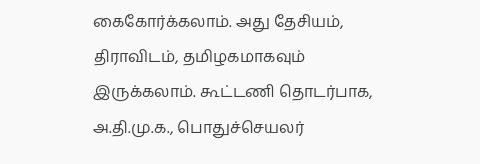கைகோர்க்கலாம். அது தேசியம், திராவிடம், தமிழகமாகவும் இருக்கலாம். கூட்டணி தொடர்பாக, அ.தி.மு.க., பொதுச்செயலர்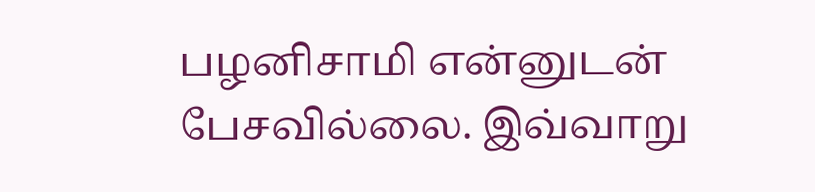பழனிசாமி என்னுடன் பேசவில்லை. இவ்வாறு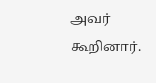அவர் கூறினார்.